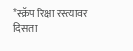*स्क्रॅप रिक्षा रस्त्यावर दिसता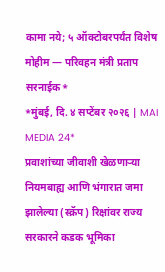कामा नये; ५ ऑक्टोबरपर्यंत विशेष मोहीम — परिवहन मंत्री प्रताप सरनाईक*
*मुंबई, दि. ४ सप्टेंबर २०२६ | MAI MEDIA 24*
प्रवाशांच्या जीवाशी खेळणाऱ्या नियमबाह्य आणि भंगारात जमा झालेल्या (स्क्रॅप) रिक्षांवर राज्य सरकारने कडक भूमिका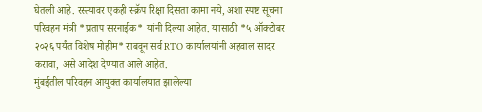घेतली आहे. रस्त्यावर एकही स्क्रॅप रिक्षा दिसता कामा नये, अशा स्पष्ट सूचना परिवहन मंत्री *प्रताप सरनाईक* यांनी दिल्या आहेत. यासाठी *५ ऑक्टोबर २०२६ पर्यंत विशेष मोहीम* राबवून सर्व RTO कार्यालयांनी अहवाल सादर करावा, असे आदेश देण्यात आले आहेत.
मुंबईतील परिवहन आयुक्त कार्यालयात झालेल्या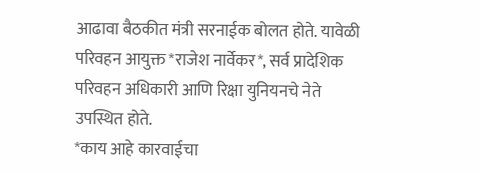आढावा बैठकीत मंत्री सरनाईक बोलत होते. यावेळी परिवहन आयुक्त *राजेश नार्वेकर*, सर्व प्रादेशिक परिवहन अधिकारी आणि रिक्षा युनियनचे नेते उपस्थित होते.
*काय आहे कारवाईचा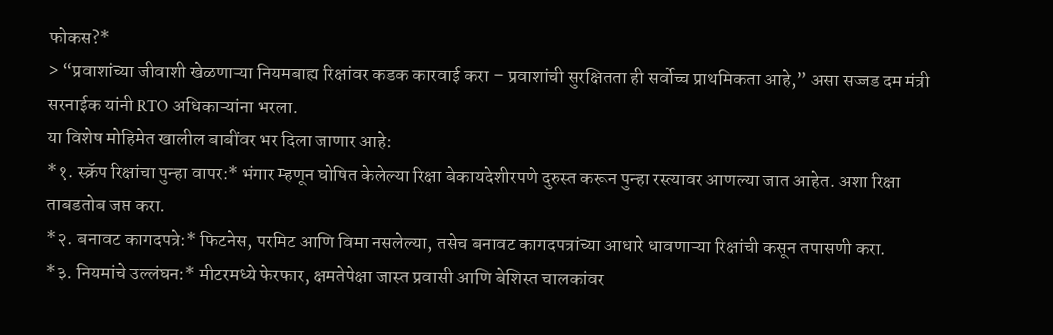फोकस?*
> “प्रवाशांच्या जीवाशी खेळणाऱ्या नियमबाह्य रिक्षांवर कडक कारवाई करा – प्रवाशांची सुरक्षितता ही सर्वोच्च प्राथमिकता आहे,” असा सज्जड दम मंत्री सरनाईक यांनी RTO अधिकाऱ्यांना भरला.
या विशेष मोहिमेत खालील बाबींवर भर दिला जाणार आहे:
*१. स्क्रॅप रिक्षांचा पुन्हा वापर:* भंगार म्हणून घोषित केलेल्या रिक्षा बेकायदेशीरपणे दुरुस्त करून पुन्हा रस्त्यावर आणल्या जात आहेत. अशा रिक्षा ताबडतोब जप्त करा.
*२. बनावट कागदपत्रे:* फिटनेस, परमिट आणि विमा नसलेल्या, तसेच बनावट कागदपत्रांच्या आधारे धावणाऱ्या रिक्षांची कसून तपासणी करा.
*३. नियमांचे उल्लंघन:* मीटरमध्ये फेरफार, क्षमतेपेक्षा जास्त प्रवासी आणि बेशिस्त चालकांवर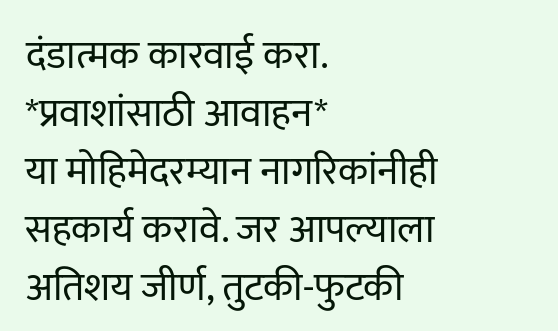दंडात्मक कारवाई करा.
*प्रवाशांसाठी आवाहन*
या मोहिमेदरम्यान नागरिकांनीही सहकार्य करावे. जर आपल्याला अतिशय जीर्ण, तुटकी-फुटकी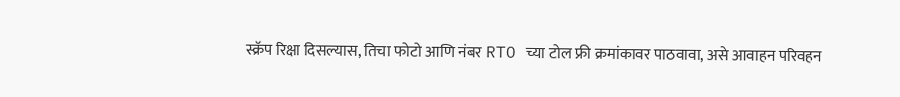स्क्रॅप रिक्षा दिसल्यास, तिचा फोटो आणि नंबर RTO च्या टोल फ्री क्रमांकावर पाठवावा, असे आवाहन परिवहन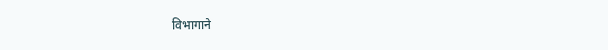विभागाने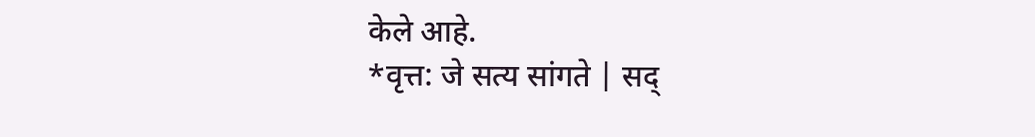केले आहे.
*वृत्त: जे सत्य सांगते | सद्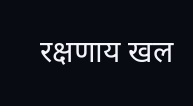रक्षणाय खल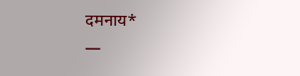दमनाय*
—